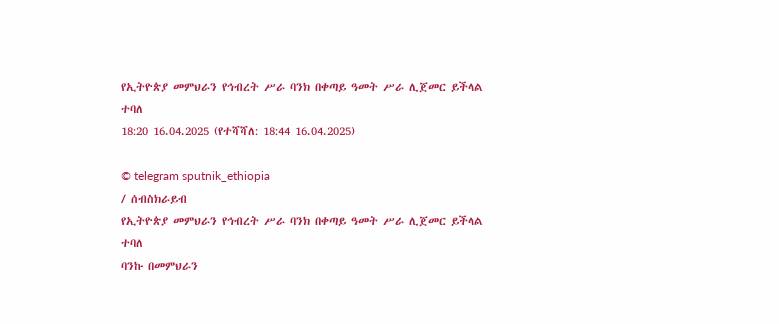የኢትዮጵያ መምህራን የኅብረት ሥራ ባንክ በቀጣይ ዓመት ሥራ ሊጀመር ይችላል ተባለ
18:20 16.04.2025 (የተሻሻለ: 18:44 16.04.2025)

© telegram sputnik_ethiopia
/ ሰብስክራይብ
የኢትዮጵያ መምህራን የኅብረት ሥራ ባንክ በቀጣይ ዓመት ሥራ ሊጀመር ይችላል ተባለ
ባንኩ በመምህራን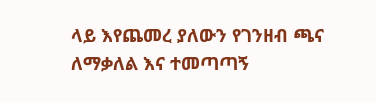ላይ እየጨመረ ያለውን የገንዘብ ጫና ለማቃለል እና ተመጣጣኝ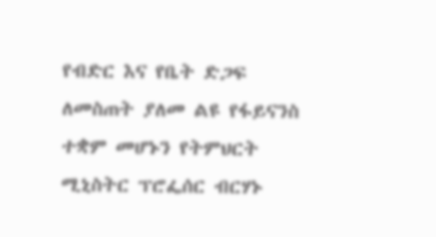የብድር እና የቤት ድጋፍ ለመስጠት ያለመ ልዩ የፋይናንስ ተቋም መሆኑን የትምህርት ሚኒስትር ፕሮፌሰር ብርሃኑ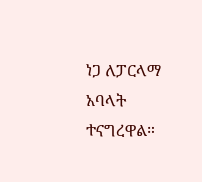ነጋ ለፓርላማ አባላት ተናግረዋል።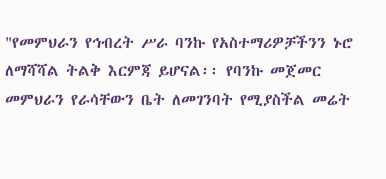"የመምህራን የኅብረት ሥራ ባንኩ የአስተማሪዎቻችንን ኑሮ ለማሻሻል ትልቅ እርምጃ ይሆናል፡፡ የባንኩ መጀመር መምህራን የራሳቸውን ቤት ለመገንባት የሚያስችል መሬት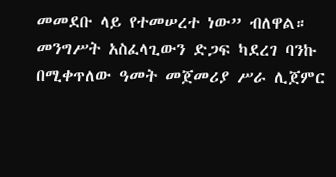መመደቡ ላይ የተመሠረተ ነው” ብለዋል።
መንግሥት አስፈላጊውን ድጋፍ ካደረገ ባንኩ በሚቀጥለው ዓመት መጀመሪያ ሥራ ሊጀምር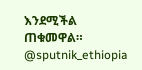እንደሚችል ጠቁመዋል።
@sputnik_ethiopia